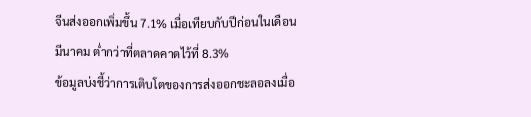จีนส่งออกเพิ่มขึ้น 7.1% เมื่อเทียบกับปีก่อนในเดือนมีนาคม ต่ำกว่าที่ตลาดคาดไว้ที่ 8.3%
ข้อมูลบ่งชี้ว่าการเติบโตของการส่งออกชะลอลงเมื่อ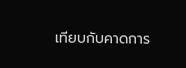เทียบกับคาดการ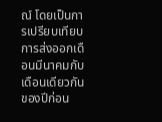ณ์ โดยเป็นการเปรียบเทียบการส่งออกเดือนมีนาคมกับเดือนเดียวกันของปีก่อน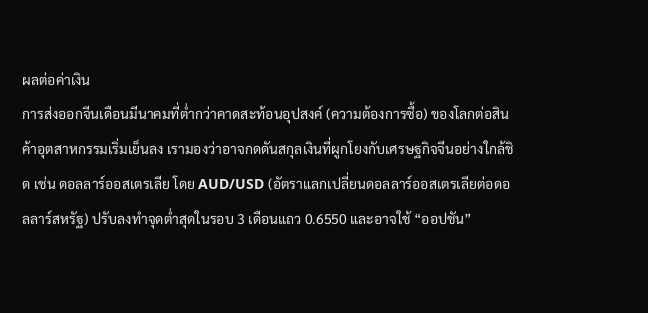ผลต่อค่าเงิน
การส่งออกจีนเดือนมีนาคมที่ต่ำกว่าคาดสะท้อนอุปสงค์ (ความต้องการซื้อ) ของโลกต่อสินค้าอุตสาหกรรมเริ่มเย็นลง เรามองว่าอาจกดดันสกุลเงินที่ผูกโยงกับเศรษฐกิจจีนอย่างใกล้ชิด เช่น ดอลลาร์ออสเตรเลีย โดย AUD/USD (อัตราแลกเปลี่ยนดอลลาร์ออสเตรเลียต่อดอลลาร์สหรัฐ) ปรับลงทำจุดต่ำสุดในรอบ 3 เดือนแถว 0.6550 และอาจใช้ “ออปชัน”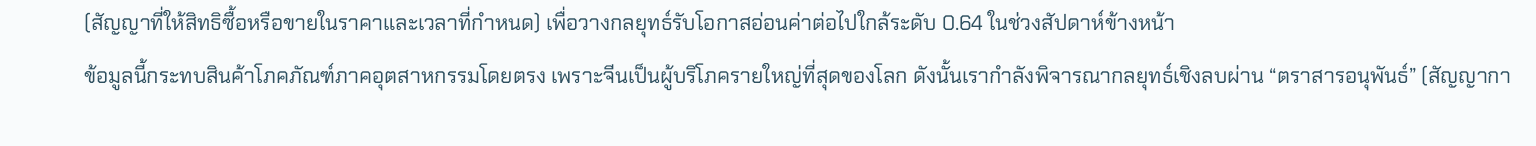(สัญญาที่ให้สิทธิซื้อหรือขายในราคาและเวลาที่กำหนด) เพื่อวางกลยุทธ์รับโอกาสอ่อนค่าต่อไปใกล้ระดับ 0.64 ในช่วงสัปดาห์ข้างหน้า
ข้อมูลนี้กระทบสินค้าโภคภัณฑ์ภาคอุตสาหกรรมโดยตรง เพราะจีนเป็นผู้บริโภครายใหญ่ที่สุดของโลก ดังนั้นเรากำลังพิจารณากลยุทธ์เชิงลบผ่าน “ตราสารอนุพันธ์” (สัญญากา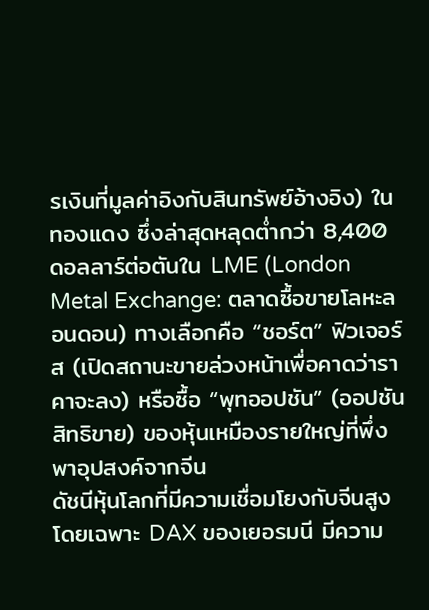รเงินที่มูลค่าอิงกับสินทรัพย์อ้างอิง) ในทองแดง ซึ่งล่าสุดหลุดต่ำกว่า 8,400 ดอลลาร์ต่อตันใน LME (London Metal Exchange: ตลาดซื้อขายโลหะลอนดอน) ทางเลือกคือ “ชอร์ต” ฟิวเจอร์ส (เปิดสถานะขายล่วงหน้าเพื่อคาดว่าราคาจะลง) หรือซื้อ “พุทออปชัน” (ออปชันสิทธิขาย) ของหุ้นเหมืองรายใหญ่ที่พึ่งพาอุปสงค์จากจีน
ดัชนีหุ้นโลกที่มีความเชื่อมโยงกับจีนสูง โดยเฉพาะ DAX ของเยอรมนี มีความ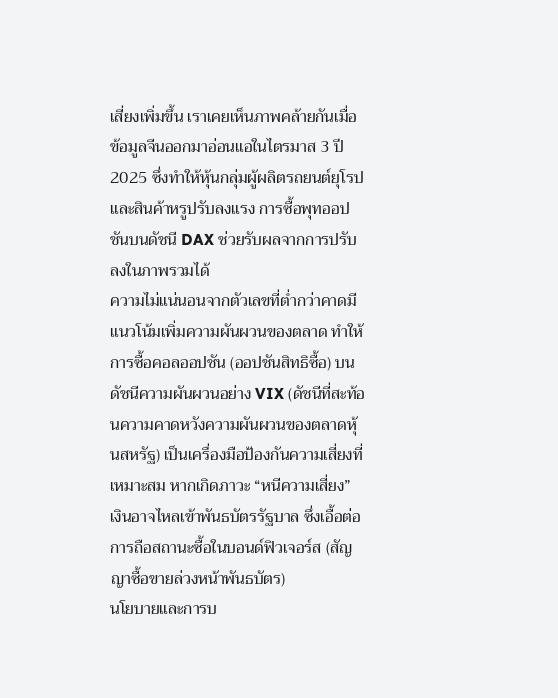เสี่ยงเพิ่มขึ้น เราเคยเห็นภาพคล้ายกันเมื่อข้อมูลจีนออกมาอ่อนแอในไตรมาส 3 ปี 2025 ซึ่งทำให้หุ้นกลุ่มผู้ผลิตรถยนต์ยุโรปและสินค้าหรูปรับลงแรง การซื้อพุทออปชันบนดัชนี DAX ช่วยรับผลจากการปรับลงในภาพรวมได้
ความไม่แน่นอนจากตัวเลขที่ต่ำกว่าคาดมีแนวโน้มเพิ่มความผันผวนของตลาด ทำให้การซื้อคอลออปชัน (ออปชันสิทธิซื้อ) บนดัชนีความผันผวนอย่าง VIX (ดัชนีที่สะท้อนความคาดหวังความผันผวนของตลาดหุ้นสหรัฐ) เป็นเครื่องมือป้องกันความเสี่ยงที่เหมาะสม หากเกิดภาวะ “หนีความเสี่ยง” เงินอาจไหลเข้าพันธบัตรรัฐบาล ซึ่งเอื้อต่อการถือสถานะซื้อในบอนด์ฟิวเจอร์ส (สัญญาซื้อขายล่วงหน้าพันธบัตร)
นโยบายและการบ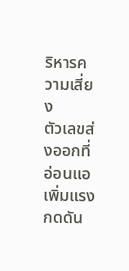ริหารความเสี่ยง
ตัวเลขส่งออกที่อ่อนแอเพิ่มแรงกดดัน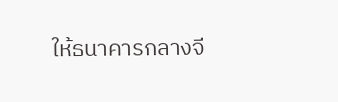ให้ธนาคารกลางจี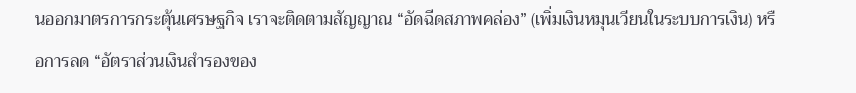นออกมาตรการกระตุ้นเศรษฐกิจ เราจะติดตามสัญญาณ “อัดฉีดสภาพคล่อง” (เพิ่มเงินหมุนเวียนในระบบการเงิน) หรือการลด “อัตราส่วนเงินสำรองของ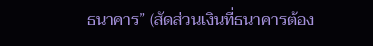ธนาคาร” (สัดส่วนเงินที่ธนาคารต้อง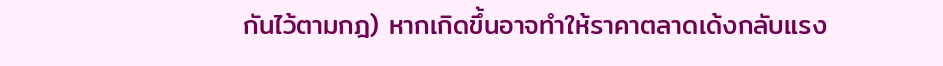กันไว้ตามกฎ) หากเกิดขึ้นอาจทำให้ราคาตลาดเด้งกลับแรง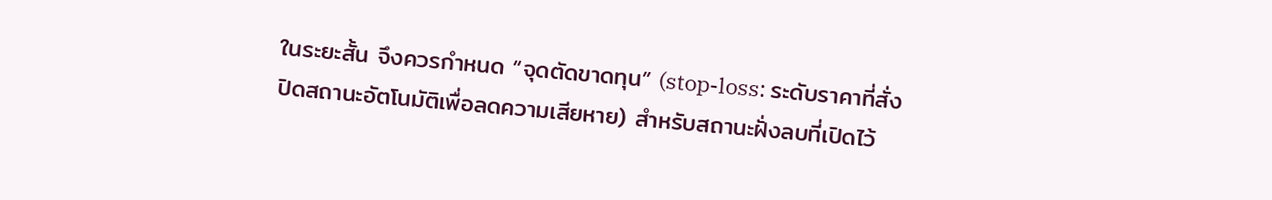ในระยะสั้น จึงควรกำหนด “จุดตัดขาดทุน” (stop-loss: ระดับราคาที่สั่งปิดสถานะอัตโนมัติเพื่อลดความเสียหาย) สำหรับสถานะฝั่งลบที่เปิดไว้